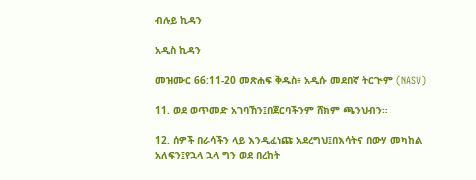ብሉይ ኪዳን

አዲስ ኪዳን

መዝሙር 66:11-20 መጽሐፍ ቅዱስ፥ አዲሱ መደበኛ ትርጒም (NASV)

11. ወደ ወጥመድ አገባኸን፤በጀርባችንም ሸክም ጫንህብን።

12. ሰዎች በራሳችን ላይ እንዲፈነጩ አደረግህ፤በእሳትና በውሃ መካከል አለፍን፤የኋላ ኋላ ግን ወደ በረከት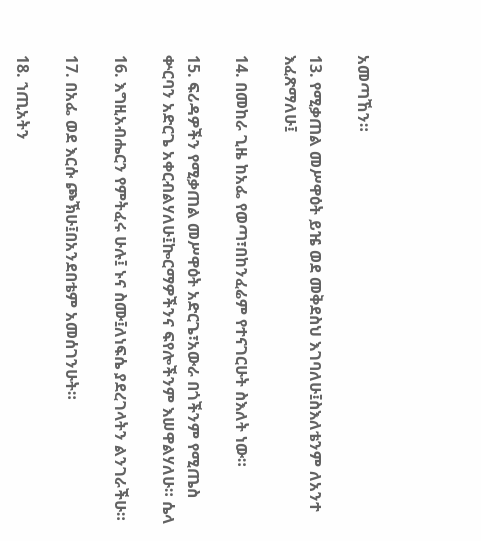አመጣኸን።

13. የሚቃጠል መሥዋዕት ይዤ ወደ መቅደስህ እገባለሁ፤ስእለቴንም ለአንተ እፈጽማለሁ፤

14. በመከራ ጊዜ ከአፌ የወጣ፣በከንፈሬም የተናገርሁት ስእለት ነው።

15. ፍሪዳዎችን የሚቃጠል መሥዋዕት አድርጌ፣አውራ በጎችንም የሚጤስ ቍርባን አድርጌ አቀርብልሃለሁ፤ኰርማዎችንና ፍየሎችንም እሠዋልሃለሁ። ሴላ

16. እግዚአብሔርን የምትፈሩ ሁሉ፤ ኑና ስሙ፤ለነፍሴ ያደረገላትን ልንገራችሁ።

17. በአፌ ወደ እርሱ ጮኽሁ፤በአንደበቴም አመሰገንሁት።

18. ኀጢአትን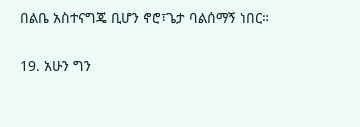በልቤ አስተናግጄ ቢሆን ኖሮ፣ጌታ ባልሰማኝ ነበር።

19. አሁን ግን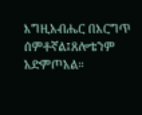እግዚአብሔር በእርግጥ ሰምቶኛል፤ጸሎቴንም አድምጦአል።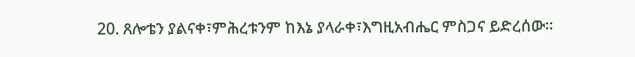20. ጸሎቴን ያልናቀ፣ምሕረቱንም ከእኔ ያላራቀ፣እግዚአብሔር ምስጋና ይድረሰው።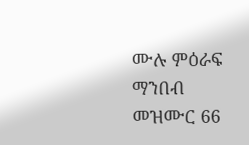ሙሉ ምዕራፍ ማንበብ መዝሙር 66